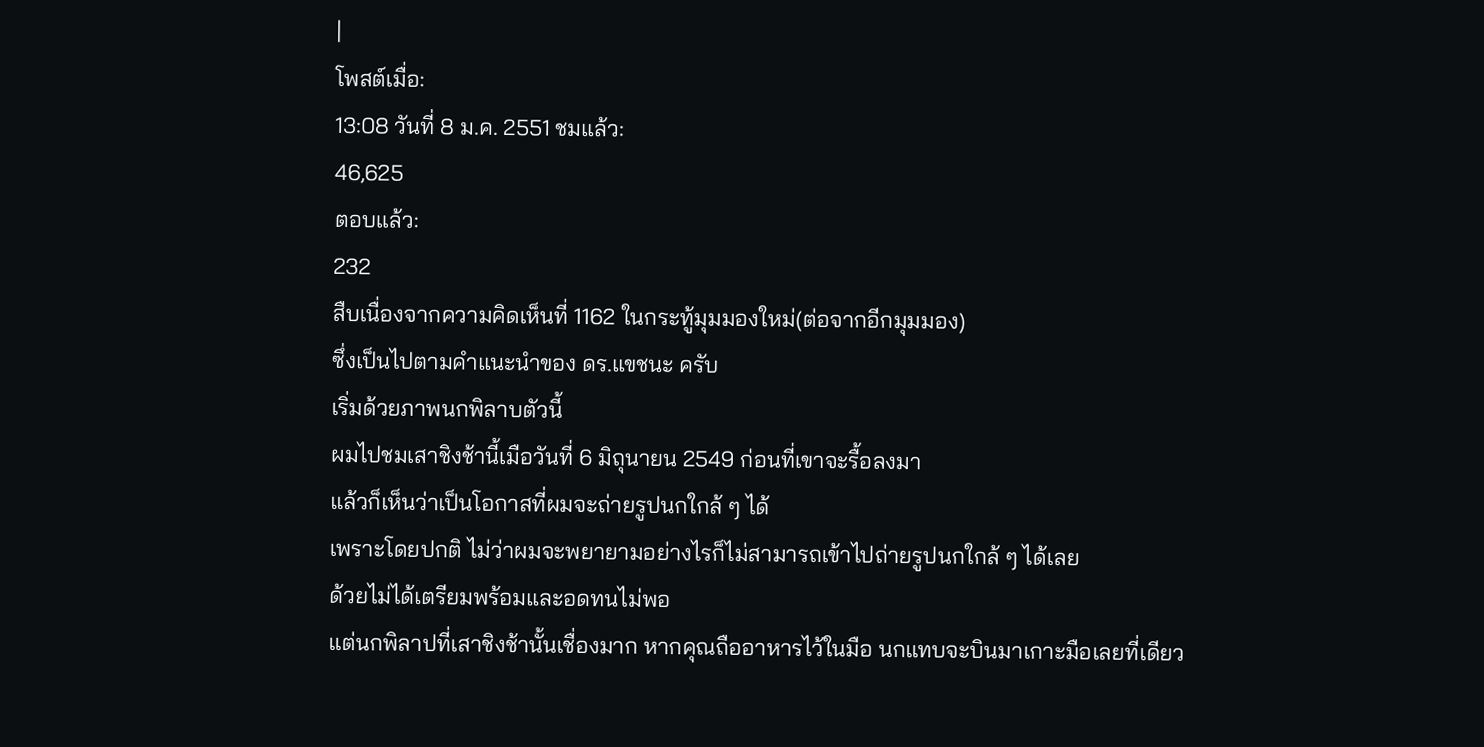|
โพสต์เมื่อ:
13:08 วันที่ 8 ม.ค. 2551 ชมแล้ว:
46,625
ตอบแล้ว:
232
สืบเนื่องจากความคิดเห็นที่ 1162 ในกระทู้มุมมองใหม่(ต่อจากอีกมุมมอง)
ซึ่งเป็นไปตามคำแนะนำของ ดร.แขชนะ ครับ
เริ่มด้วยภาพนกพิลาบตัวนี้
ผมไปชมเสาชิงช้านี้เมือวันที่ 6 มิถุนายน 2549 ก่อนที่เขาจะรื้อลงมา
แล้วก็เห็นว่าเป็นโอกาสที่ผมจะถ่ายรูปนกใกล้ ๆ ได้
เพราะโดยปกติ ไม่ว่าผมจะพยายามอย่างไรก็ไม่สามารถเข้าไปถ่ายรูปนกใกล้ ๆ ได้เลย
ด้วยไม่ได้เตรียมพร้อมและอดทนไม่พอ
แต่นกพิลาปที่เสาชิงช้านั้นเชื่องมาก หากคุณถืออาหารไว้ในมือ นกแทบจะบินมาเกาะมือเลยที่เดียว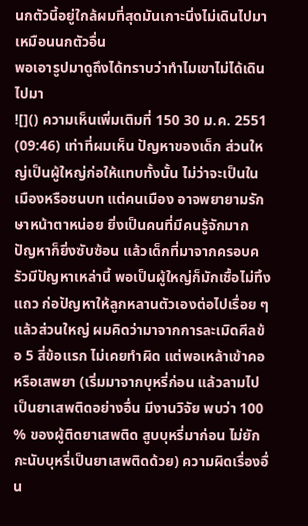นกตัวนี้อยู่ใกล้ผมที่สุดมันเกาะนิ่งไม่เดินไปมาเหมือนนกตัวอื่น
พอเอารูปมาดูถึงได้ทราบว่าทำไมเขาไม่ได้เดินไปมา
![]() ความเห็นเพิ่มเติมที่ 150 30 ม.ค. 2551 (09:46) เท่าที่ผมเห็น ปัญหาของเด็ก ส่วนใหญ่เป็นผู้ใหญ่ก่อให้แทบทั้งนั้น ไม่ว่าจะเป็นในเมืองหรือชนบท แต่คนเมือง อาจพยายามรักษาหน้าตาหน่อย ยิ่งเป็นคนที่มีคนรู้จักมาก ปัญหาก็ยิ่งซับซ้อน แล้วเด็กที่มาจากครอบครัวมีปัญหาเหล่านี้ พอเป็นผู้ใหญ่ก็มักเชื้อไม่ทิ้งแถว ก่อปัญหาให้ลูกหลานตัวเองต่อไปเรื่อย ๆ แล้วส่วนใหญ่ ผมคิดว่ามาจากการละเมิดศีลข้อ 5 สี่ข้อแรก ไม่เคยทำผิด แต่พอเหล้าเข้าคอหรือเสพยา (เริ่มมาจากบุหรี่ก่อน แล้วลามไปเป็นยาเสพติดอย่างอื่น มีงานวิจัย พบว่า 100 % ของผู้ติดยาเสพติด สูบบุหรี่มาก่อน ไม่ยักกะนับบุหรี่เป็นยาเสพติดด้วย) ความผิดเรื่องอื่น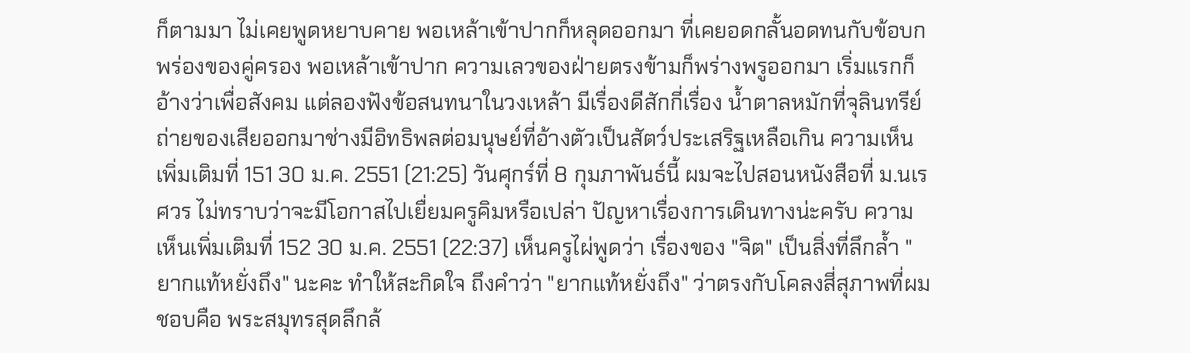ก็ตามมา ไม่เคยพูดหยาบคาย พอเหล้าเข้าปากก็หลุดออกมา ที่เคยอดกลั้นอดทนกับข้อบกพร่องของคู่ครอง พอเหล้าเข้าปาก ความเลวของฝ่ายตรงข้ามก็พร่างพรูออกมา เริ่มแรกก็อ้างว่าเพื่อสังคม แต่ลองฟังข้อสนทนาในวงเหล้า มีเรื่องดีสักกี่เรื่อง น้ำตาลหมักที่จุลินทรีย์ถ่ายของเสียออกมาช่างมีอิทธิพลต่อมนุษย์ที่อ้างตัวเป็นสัตว์ประเสริฐเหลือเกิน ความเห็นเพิ่มเติมที่ 151 30 ม.ค. 2551 (21:25) วันศุกร์ที่ 8 กุมภาพันธ์นี้ ผมจะไปสอนหนังสือที่ ม.นเรศวร ไม่ทราบว่าจะมีโอกาสไปเยื่ยมครูคิมหรือเปล่า ปัญหาเรื่องการเดินทางน่ะครับ ความเห็นเพิ่มเติมที่ 152 30 ม.ค. 2551 (22:37) เห็นครูไผ่พูดว่า เรื่องของ "จิต" เป็นสิ่งที่ลึกล้ำ "ยากแท้หยั่งถึง" นะคะ ทำให้สะกิดใจ ถึงคำว่า "ยากแท้หยั่งถึง" ว่าตรงกับโคลงสี่สุภาพที่ผมชอบคือ พระสมุทรสุดลึกล้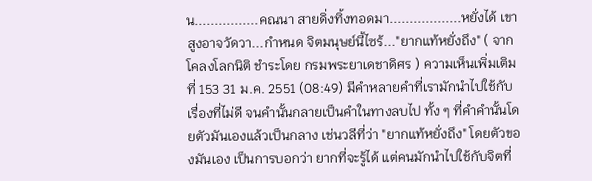น................คณนา สายดิ่งทิ้งทอดมา..................หยั่งได้ เขาสูงอาจวัดวา...กำหนด จิตมนุษย์นี้ไซร้..."ยากแท้หยั่งถึง" ( จากโคลงโลกนิติ ชำระโดย กรมพระยาเดชาดิศร ) ความเห็นเพิ่มเติมที่ 153 31 ม.ค. 2551 (08:49) มีคำหลายคำที่เรามักนำไปใช้กับเรื่องที่ไม่ดี จนคำนั้นกลายเป็นคำในทางลบไป ทั้ง ๆ ที่คำคำนั้นโดยตัวมันเองแล้วเป็นกลาง เช่นวลีที่ว่า "ยากแท้หยั่งถึง" โดยตัวของมันเอง เป็นการบอกว่า ยากที่จะรู้ได้ แต่คนมักนำไปใช้กับจิตที่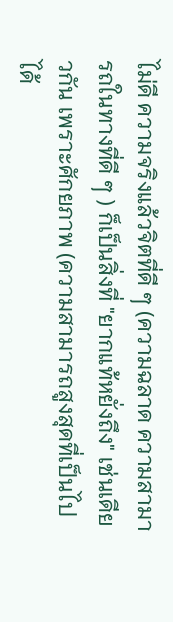ไม่ดี ความจริงแล้วจิตที่ดี ๆ (ความฉลาด ความสามารถในทางที่ดี ๆ ) ก็เป็นสิ่งที่ "ยากแท้หยั่งถึง" เช่นเดียวกัน เพราะศักยภาพ (ความสามารถสูงสุดที่เป็นไปได้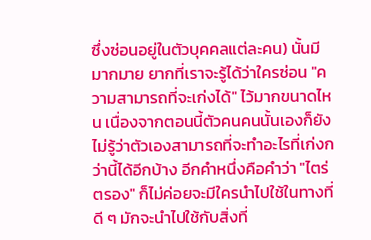ซึ่งซ่อนอยู่ในตัวบุคคลแต่ละคน) นั้นมีมากมาย ยากที่เราจะรู้ได้ว่าใครซ่อน "ความสามารถที่จะเก่งได้" ไว้มากขนาดไหน เนื่องจากตอนนี้ตัวคนคนนั้นเองก็ยังไม่รู้ว่าตัวเองสามารถที่จะทำอะไรที่เก่งกว่านี้ได้อีกบ้าง อีกคำหนึ่งคือคำว่า "ไตร่ตรอง" ก็ไม่ค่อยจะมีใครนำไปใช้ในทางที่ดี ๆ มักจะนำไปใช้กับสิ่งที่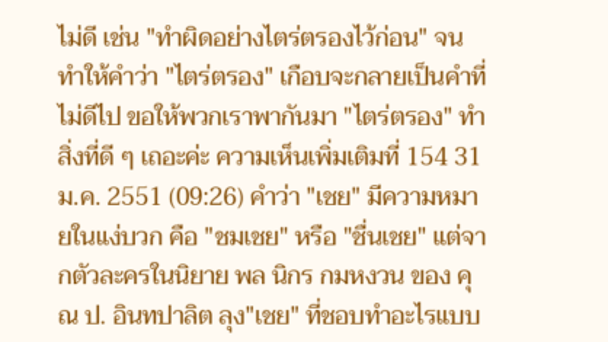ไม่ดี เช่น "ทำผิดอย่างไตร่ตรองไว้ก่อน" จนทำให้คำว่า "ไตร่ตรอง" เกือบจะกลายเป็นคำที่ไม่ดีไป ขอให้พวกเราพากันมา "ไตร่ตรอง" ทำสิ่งที่ดี ๆ เถอะค่ะ ความเห็นเพิ่มเติมที่ 154 31 ม.ค. 2551 (09:26) คำว่า "เชย" มีความหมายในแง่บวก คือ "ชมเชย" หรือ "ชื่นเชย" แต่จากตัวละครในนิยาย พล นิกร กมหงวน ของ คุณ ป. อินทปาลิต ลุง"เชย" ที่ชอบทำอะไรแบบ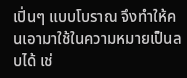เปิ่นๆ แบบโบราณ จึงทำให้คนเอามาใช้ในความหมายเป็นลบได้ เช่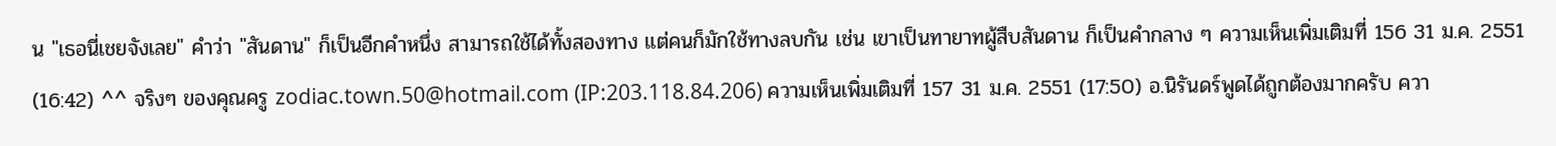น "เธอนี่เชยจังเลย" คำว่า "สันดาน" ก็เป็นอีกคำหนึ่ง สามารถใช้ได้ทั้งสองทาง แต่คนก็มักใช้ทางลบกัน เช่น เขาเป็นทายาทผู้สืบสันดาน ก็เป็นคำกลาง ๆ ความเห็นเพิ่มเติมที่ 156 31 ม.ค. 2551 (16:42) ^^ จริงๆ ของคุณครู zodiac.town.50@hotmail.com (IP:203.118.84.206) ความเห็นเพิ่มเติมที่ 157 31 ม.ค. 2551 (17:50) อ.นิรันดร์พูดได้ถูกต้องมากครับ ควา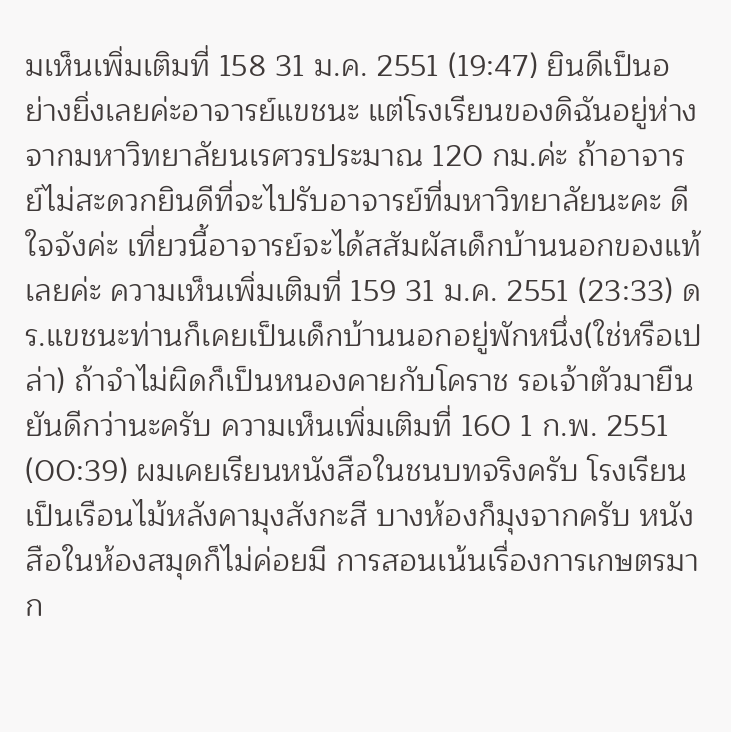มเห็นเพิ่มเติมที่ 158 31 ม.ค. 2551 (19:47) ยินดีเป็นอย่างยิ่งเลยค่ะอาจารย์แขชนะ แต่โรงเรียนของดิฉันอยู่ห่างจากมหาวิทยาลัยนเรศวรประมาณ 120 กม.ค่ะ ถ้าอาจารย์ไม่สะดวกยินดีที่จะไปรับอาจารย์ที่มหาวิทยาลัยนะคะ ดีใจจังค่ะ เที่ยวนี้อาจารย์จะได้สสัมผัสเด็กบ้านนอกของแท้เลยค่ะ ความเห็นเพิ่มเติมที่ 159 31 ม.ค. 2551 (23:33) ดร.แขชนะท่านก็เคยเป็นเด็กบ้านนอกอยู่พักหนึ่ง(ใช่หรือเปล่า) ถ้าจำไม่ผิดก็เป็นหนองคายกับโคราช รอเจ้าตัวมายืนยันดีกว่านะครับ ความเห็นเพิ่มเติมที่ 160 1 ก.พ. 2551 (00:39) ผมเคยเรียนหนังสือในชนบทจริงครับ โรงเรียนเป็นเรือนไม้หลังคามุงสังกะสี บางห้องก็มุงจากครับ หนังสือในห้องสมุดก็ไม่ค่อยมี การสอนเน้นเรื่องการเกษตรมาก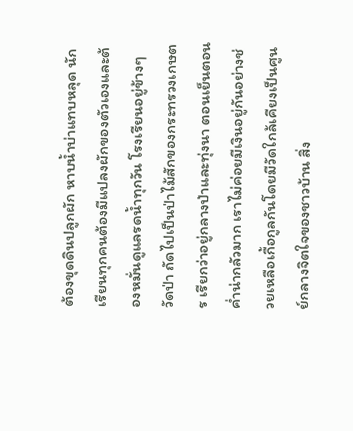ต้องขุดดินปลูกผัก หาบน้ำบ่าแทบหลุด นักเรียนทุกคนต้องมีแปลงผักของตัวเองและต้องหมั่นดูแลรดน้ำทุกวัน โรงเรียนอยู่ข้างๆวัดป่า ถัดไปเป็นป่าไม้สักของกระทรวงเกษตร เรียกว่าอยู่กลางป่าและทุ่งนา ตอนเย็นตอนค่ำน่ากลัวมาก เราไม่ค่อยมีเงินอยู่กันอย่างช่วยเหลือเกื้อกูลกันโดยมีวัดใกล้เคียงเป็นศูนย์กลางจิตใจของชาวบ้าน สิ่ง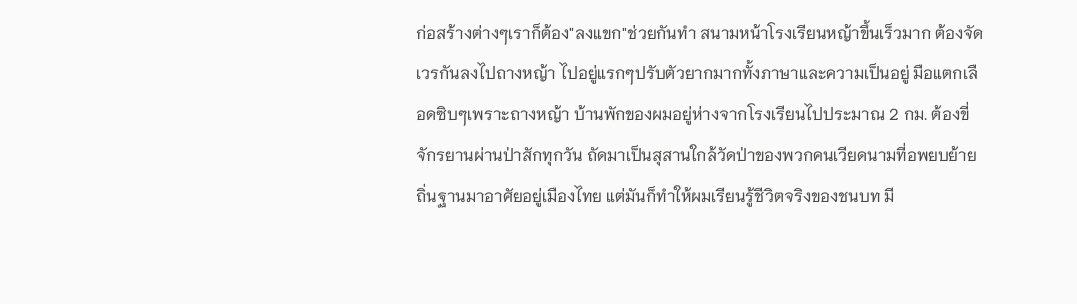ก่อสร้างต่างๆเราก็ต้อง"ลงแขก"ช่วยกันทำ สนามหน้าโรงเรียนหญ้าขึ้นเร็วมาก ต้องจัดเวรกันลงไปถางหญ้า ไปอยู่แรกๆปรับตัวยากมากทั้งภาษาและความเป็นอยู่ มือแตกเลือดซิบๆเพราะถางหญ้า บ้านพักของผมอยู่ห่างจากโรงเรียนไปประมาณ 2 กม. ต้องขี่จักรยานผ่านป่าสักทุกวัน ถัดมาเป็นสุสานใกล้วัดป่าของพวกคนเวียดนามที่อพยบย้ายถิ่นฐานมาอาศัยอยู่เมืองไทย แต่มันก็ทำให้ผมเรียนรู้ชีวิตจริงของชนบท มี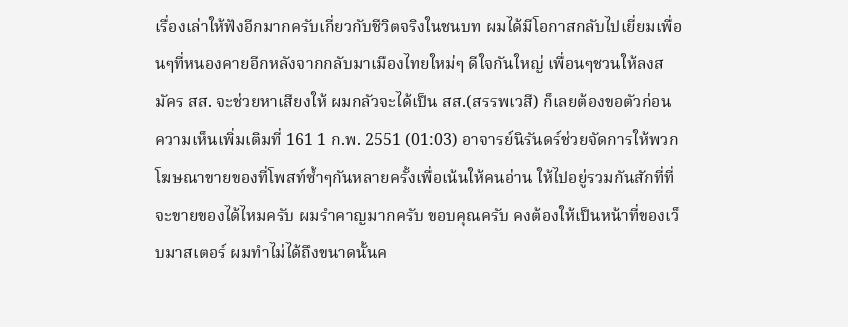เรื่องเล่าให้ฟังอีกมากครับเกี่ยวกับชีวิตจริงในชนบท ผมได้มีโอกาสกลับไปเยี่ยมเพื่อนๆที่หนองคายอีกหลังจากกลับมาเมืองไทยใหม่ๆ ดีใจกันใหญ่ เพื่อนๆชวนให้ลงสมัคร สส. จะช่วยหาเสียงให้ ผมกลัวจะได้เป็น สส.(สรรพเวสี) ก็เลยต้องขอตัวก่อน ความเห็นเพิ่มเติมที่ 161 1 ก.พ. 2551 (01:03) อาจารย์นิรันดร์ช่วยจัดการให้พวกโฆษณาขายของที่โพสท์ซ้ำๆกันหลายครั้งเพื่อเน้นให้คนอ่าน ให้ไปอยู่รวมกันสักที่ที่จะขายของได้ไหมครับ ผมรำคาญมากครับ ขอบคุณครับ คงต้องให้เป็นหน้าที่ของเว็บมาสเตอร์ ผมทำไม่ได้ถึงขนาดนั้นค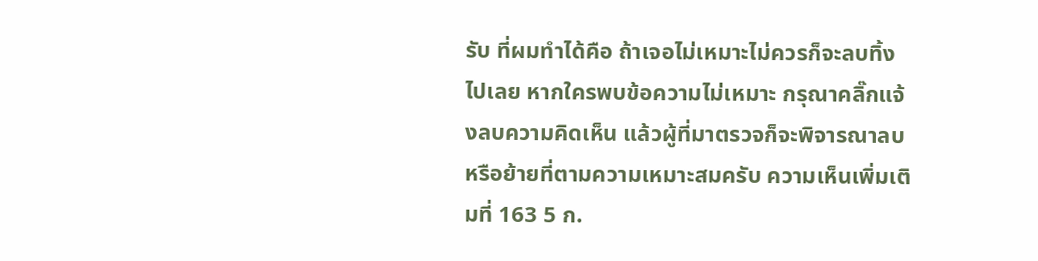รับ ที่ผมทำได้คือ ถ้าเจอไม่เหมาะไม่ควรก็จะลบทิ้งไปเลย หากใครพบข้อความไม่เหมาะ กรุณาคลิ๊กแจ้งลบความคิดเห็น แล้วผู้ที่มาตรวจก็จะพิจารณาลบหรือย้ายที่ตามความเหมาะสมครับ ความเห็นเพิ่มเติมที่ 163 5 ก.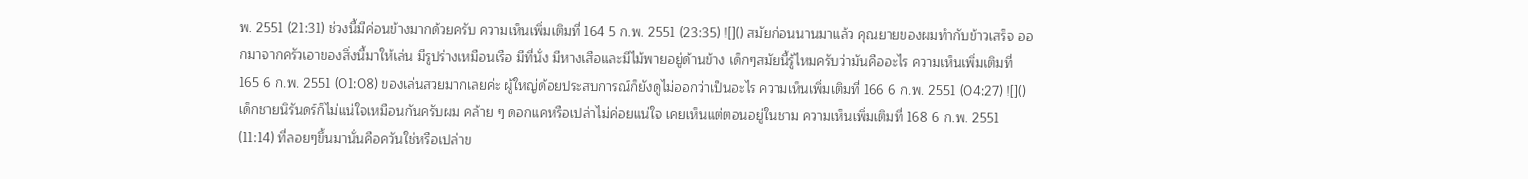พ. 2551 (21:31) ช่วงนี้มีค่อนข้างมากด้วยครับ ความเห็นเพิ่มเติมที่ 164 5 ก.พ. 2551 (23:35) ![]() สมัยก่อนนานมาแล้ว คุณยายของผมทำกับข้าวเสร็จ ออกมาจากครัวเอาของสิ่งนี้มาให้เล่น มีรูปร่างเหมือนเรือ มีที่นั่ง มีหางเสือและมีไม้พายอยู่ด้านข้าง เด็กๆสมัยนี้รู้ไหมครับว่ามันคืออะไร ความเห็นเพิ่มเติมที่ 165 6 ก.พ. 2551 (01:08) ของเล่นสวยมากเลยค่ะ ผู้ใหญ่ด้อยประสบการณ์ก็ยังดูไม่ออกว่าเป็นอะไร ความเห็นเพิ่มเติมที่ 166 6 ก.พ. 2551 (04:27) ![]() เด็กชายนิรันดร์ก็ไม่แน่ใจเหมือนกันครับผม คล้าย ๆ ดอกแคหรือเปล่าไม่ค่อยแน่ใจ เคยเห็นแต่ตอนอยู่ในชาม ความเห็นเพิ่มเติมที่ 168 6 ก.พ. 2551 (11:14) ที่ลอยๆขึ้นมานั่นคือควันใช่หรือเปล่าข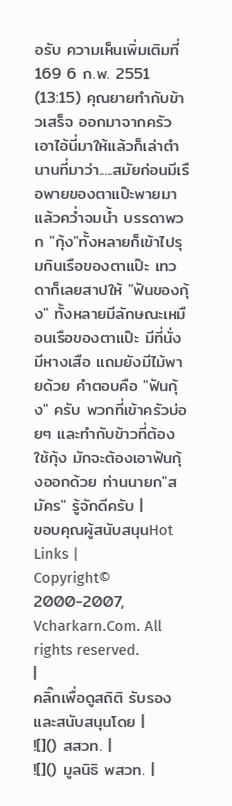อรับ ความเห็นเพิ่มเติมที่ 169 6 ก.พ. 2551 (13:15) คุณยายทำกับข้าวเสร็จ ออกมาจากครัว เอาไอ้นี่มาให้แล้วก็เล่าตำนานที่มาว่า.....สมัยก่อนมีเรือพายของตาแป๊ะพายมาแล้วคว่ำจมน้ำ บรรดาพวก "กุ้ง"ทั้งหลายก็เข้าไปรุมกินเรือของตาแป๊ะ เทวดาก็เลยสาปให้ "ฟันของกุ้ง" ทั้งหลายมีลักษณะเหมือนเรือของตาแป๊ะ มีที่นั่ง มีหางเสือ แถมยังมีไม้พายด้วย คำตอบคือ "ฟันกุ้ง" ครับ พวกที่เข้าครัวบ่อยๆ และทำกับข้าวที่ต้องใช้กุ้ง มักจะต้องเอาฟันกุ้งออกด้วย ท่านนายก"สมัคร" รู้จักดีครับ |
ขอบคุณผู้สนับสนุนHot Links |
Copyright© 2000-2007, Vcharkarn.Com. All rights reserved.
|
คลิ๊กเพื่อดูสถิติ รับรองและสนับสนุนโดย |
![]() สสวท. |
![]() มูลนิธิ พสวท. |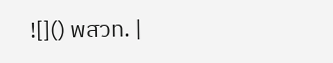![]() พสวท. |